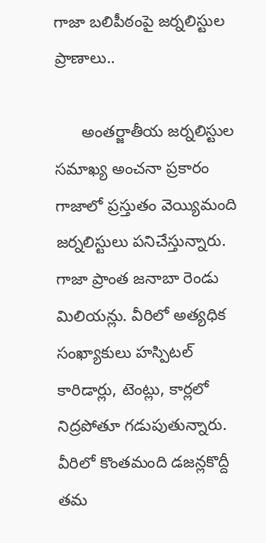గాజా బ‌లిపీఠంపై జ‌ర్న‌లిస్టుల ప్రాణాలు..

      అంత‌ర్జాతీయ జ‌ర్న‌లిస్టుల స‌మాఖ్య అంచ‌నా ప్ర‌కారం గాజాలో ప్ర‌స్తుతం వెయ్యిమంది జ‌ర్న‌లిస్టులు ప‌నిచేస్తున్నారు.  గాజా ప్రాంత జ‌నాబా రెండు మిలియ‌న్లు. వీరిలో అత్య‌ధిక సంఖ్యాకులు హ‌స్పిట‌ల్ కారిడార్లు, టెంట్లు, కార్ల‌లో నిద్ర‌పోతూ గ‌డుపుతున్నారు. వీరిలో కొంత‌మంది డ‌జ‌న్ల‌కొద్దీ త‌మ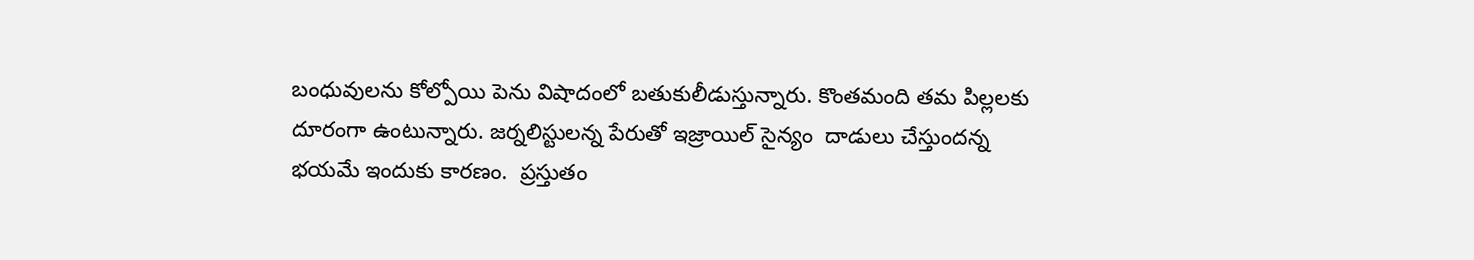బంధువులను కోల్పోయి పెను విషాదంలో బ‌తుకులీడుస్తున్నారు. కొంతమంది త‌మ పిల్ల‌ల‌కు దూరంగా ఉంటున్నారు. జ‌ర్న‌లిస్టుల‌న్న పేరుతో ఇజ్రాయిల్ సైన్యం  దాడులు చేస్తుంద‌న్న భ‌య‌మే ఇందుకు కార‌ణం.  ప్రస్తుతం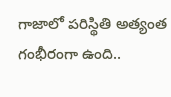గాజాలో ప‌రిస్థితి అత్యంత గంభీరంగా ఉంది..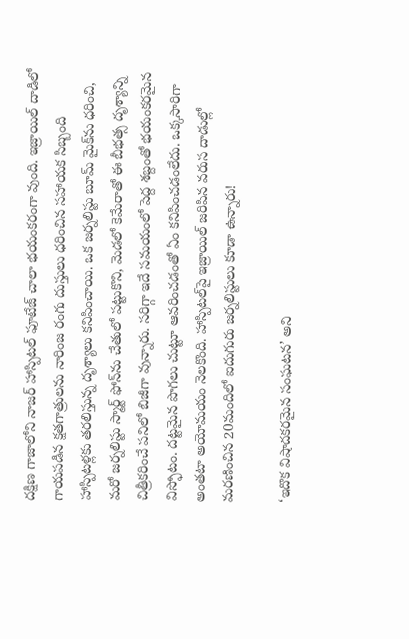ద‌క్షిణ గాజాలోని నాజ‌ర్ హాస్పిట‌ల్ ఫూటేజ్ చాలా భ‌యంక‌రంగా వుంది. ఇజ్రాయిల్ దాడిలో గాయ‌ప‌డిన క్ష‌త‌గాత్రుల‌ను నారింజ రంగు దుస్తులు ధ‌రించిన స‌హాయ‌క సిబ్బంది హాస్పిట‌ళ్ల‌కు త‌ర‌లిస్తున్న దృశ్యాలు క‌నిపించాయి. ఒక జ‌ర్న‌లిస్టు బూమ్ మైక్‌ను ధ‌రించి, మ‌రో జ‌ర్న‌లిస్టు స్మార్ట్ ఫోన్‌ను చేతులో ప‌ట్టుకొని, మెడ‌లో కెమేరాతో ఈ బీభ‌త్స దృశ్యాన్ని చిత్రీకరించే ప‌నిలో బిజీగా వున్నారు. స‌రిగ్గా ఇదే స‌మ‌యంలో పెద్ద శ‌బ్దంతో భ‌యంక‌ర‌మైన విస్ఫోటం. ద‌ట్ట‌మైన పొగ‌లు చుట్టూ ఆవ‌రించ‌డంతో ఏం క‌నిపించ‌డంలేదు. ఒక్క‌సారిగా అంత‌టా అయోమ‌యం నెల‌కొంది. హాస్పిట‌ల్‌పై ఇజ్రాయిల్ జ‌రిపిన వ‌రుస దాడుల్లో మ‌ర‌ణించిన 20మందిలో ఐదుగురు జ‌ర్న‌లిస్టులు కూడా ఉన్నారు!

‘ఇదొక విషాద‌క‌ర‌మైన సంఘ‌ట‌న’ అని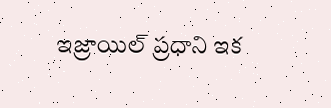ఇజ్రాయిల్ ప్ర‌ధాని ఇక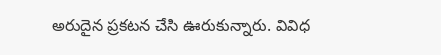అరుదైన ప్ర‌క‌ట‌న చేసి ఊరుకున్నారు. వివిధ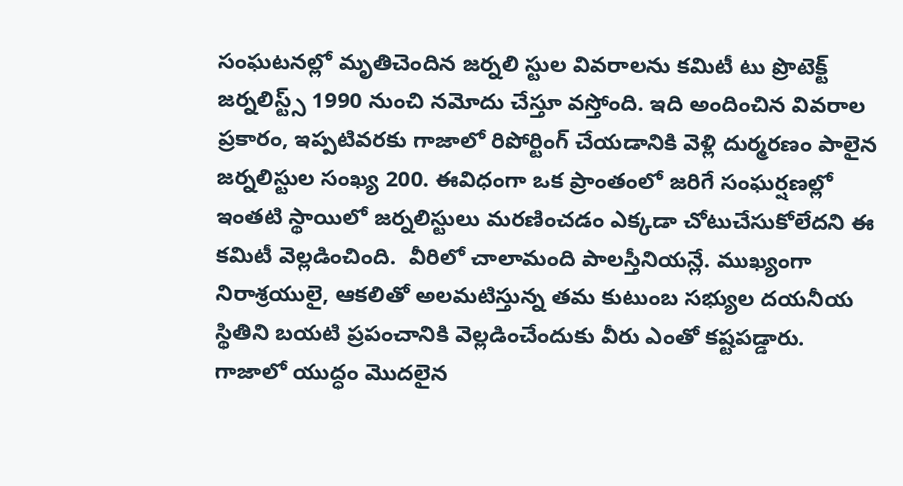సంఘ‌ట‌న‌ల్లో మృతిచెందిన జ‌ర్న‌లి స్టుల వివ‌రాల‌ను క‌మిటీ టు ప్రొటెక్ట్ జ‌ర్న‌లిస్ట్స్ 1990 నుంచి న‌మోదు చేస్తూ వ‌స్తోంది. ఇది అందించిన వివ‌రాల ప్ర‌కారం, ఇప్ప‌టివ‌ర‌కు గాజాలో రిపోర్టింగ్ చేయ‌డానికి వెళ్లి దుర్మ‌ర‌ణం పాలైన జ‌ర్న‌లిస్టుల సంఖ్య 200. ఈవిధంగా ఒక ప్రాంతంలో జ‌రిగే సంఘ‌ర్ష‌ణ‌ల్లో ఇంత‌టి స్థాయిలో జ‌ర్న‌లిస్టులు మ‌ర‌ణించ‌డం ఎక్క‌డా చోటుచేసుకోలేద‌ని ఈ క‌మిటీ వెల్ల‌డించింది.  వీరిలో చాలామంది పాల‌స్తీనియ‌న్లే. ముఖ్యంగా నిరాశ్ర‌యులై, ఆక‌లితో అల‌మ‌టిస్తున్న త‌మ కుటుంబ స‌భ్యుల ద‌య‌నీయ స్థితిని బ‌య‌టి ప్ర‌పంచానికి వెల్ల‌డించేందుకు వీరు ఎంతో క‌ష్ట‌ప‌డ్డారు. గాజాలో యుద్ధం మొద‌లైన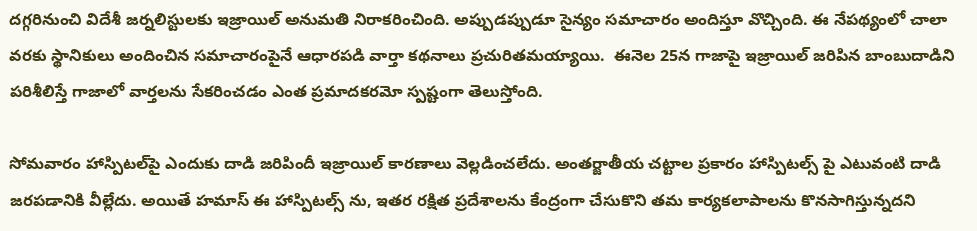ద‌గ్గ‌రినుంచి విదేశీ జ‌ర్న‌లిస్టుల‌కు ఇజ్రాయిల్ అనుమ‌తి నిరాక‌రించింది. అప్పుడప్పుడూ సైన్యం స‌మాచారం అందిస్తూ వొచ్చింది. ఈ నేప‌థ్యంలో చాలా వ‌ర‌కు స్థానికులు అందించిన స‌మాచారంపైనే ఆధార‌ప‌డి వార్తా క‌థ‌నాలు ప్ర‌చురిత‌మ‌య్యాయి.  ఈనెల 25న గాజాపై ఇజ్రాయిల్ జ‌రిపిన బాంబుదాడిని ప‌రిశీలిస్తే గాజాలో వార్త‌ల‌ను సేక‌రించ‌డం ఎంత ప్ర‌మాద‌కర‌మో స్ప‌ష్టంగా తెలుస్తోంది.

సోమ‌వారం హాస్పిట‌ల్‌పై ఎందుకు దాడి జ‌రిపిందీ ఇజ్రాయిల్ కార‌ణాలు వెల్ల‌డించ‌లేదు. అంతర్జాతీయ చ‌ట్టాల ప్ర‌కారం హాస్పిట‌ల్స్ పై ఎటువంటి దాడి  జ‌ర‌ప‌డానికి వీల్లేదు. అయితే హ‌మాస్ ఈ హాస్పిట‌ల్స్ ను, ఇత‌ర ర‌క్షిత ప్ర‌దేశాల‌ను కేంద్రంగా చేసుకొని త‌మ కార్య‌క‌లాపాల‌ను కొన‌సాగిస్తున్న‌ద‌ని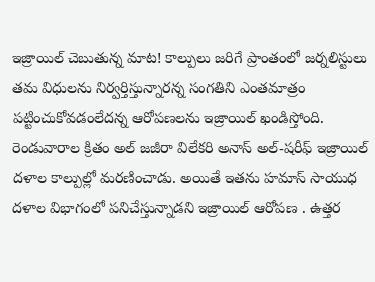ఇజ్రాయిల్ చెబుతున్న మాట‌! కాల్పులు జ‌రిగే ప్రాంతంలో జ‌ర్న‌లిస్టులు త‌మ విధుల‌ను నిర్వ‌ర్తిస్తున్నార‌న్న సంగ‌తిని ఎంత‌మాత్రం పట్టించుకోవ‌డంలేద‌న్న ఆరోప‌ణ‌ల‌ను ఇజ్రాయిల్ ఖండిస్తోంది. రెండువారాల క్రితం అల్ జ‌జీరా విలేక‌రి అనాస్ అల్‌-ష‌రీఫ్ ఇజ్రాయిల్ ద‌ళాల కాల్పుల్లో మ‌ర‌ణించాడు. అయితే ఇత‌ను హ‌మాస్ సాయుధ ద‌ళాల విభాగంలో ప‌నిచేస్తున్నాడ‌ని ఇజ్రాయిల్ ఆరోపణ . ఉత్త‌ర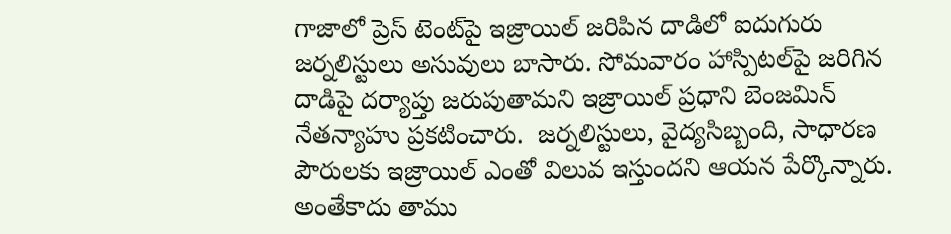గాజాలో ప్రెస్ టెంట్‌పై ఇజ్రాయిల్ జ‌రిపిన దాడిలో ఐదుగురు జ‌ర్న‌లిస్టులు అసువులు బాసారు. సోమవారం హాస్పిట‌ల్‌పై జ‌రిగిన దాడిపై ద‌ర్యాప్తు జ‌రుపుతామ‌ని ఇజ్రాయిల్ ప్ర‌ధాని బెంజ‌మిన్ నేత‌న్యాహు ప్ర‌క‌టించారు.  జ‌ర్న‌లిస్టులు, వైద్య‌సిబ్బంది, సాధార‌ణ పౌరులకు ఇజ్రాయిల్ ఎంతో విలువ ఇస్తుంద‌ని ఆయ‌న పేర్కొన్నారు. అంతేకాదు తాము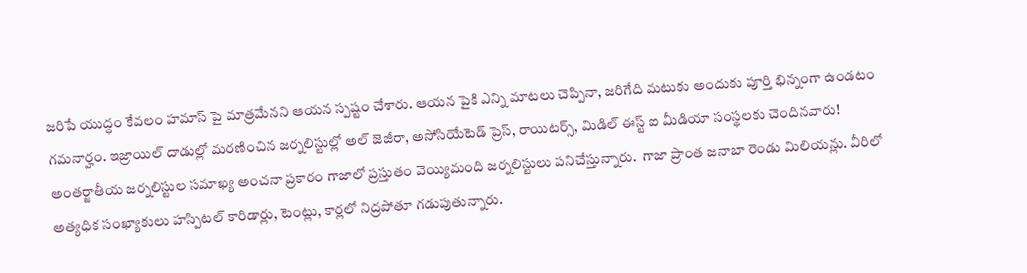జ‌రిపే యుద్ధం కేవ‌లం హ‌మాస్ పై మాత్ర‌మేన‌ని ఆయ‌న స్ప‌ష్టం చేశారు. ఆయ‌న పైకి ఎన్ని మాట‌లు చెప్పినా, జ‌రిగేది మ‌టుకు అందుకు పూర్తి భిన్నంగా ఉండటం గ‌మ‌నార్హం. ఇజ్రాయిల్ దాడుల్లో మ‌ర‌ణించిన జ‌ర్న‌లిస్టుల్లో అల్ జెజీరా, అసోసియేటెడ్ ప్రెస్‌, రాయిట‌ర్స్, మిడిల్ ఈస్ట్ ఐ మీడియా సంస్థ‌ల‌కు చెందిన‌వారు!
అంత‌ర్జాతీయ జ‌ర్న‌లిస్టుల స‌మాఖ్య అంచ‌నా ప్ర‌కారం గాజాలో ప్ర‌స్తుతం వెయ్యిమంది జ‌ర్న‌లిస్టులు ప‌నిచేస్తున్నారు.  గాజా ప్రాంత జ‌నాబా రెండు మిలియ‌న్లు. వీరిలో అత్య‌ధిక సంఖ్యాకులు హ‌స్పిట‌ల్ కారిడార్లు, టెంట్లు, కార్ల‌లో నిద్ర‌పోతూ గ‌డుపుతున్నారు.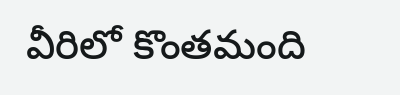వీరిలో కొంత‌మంది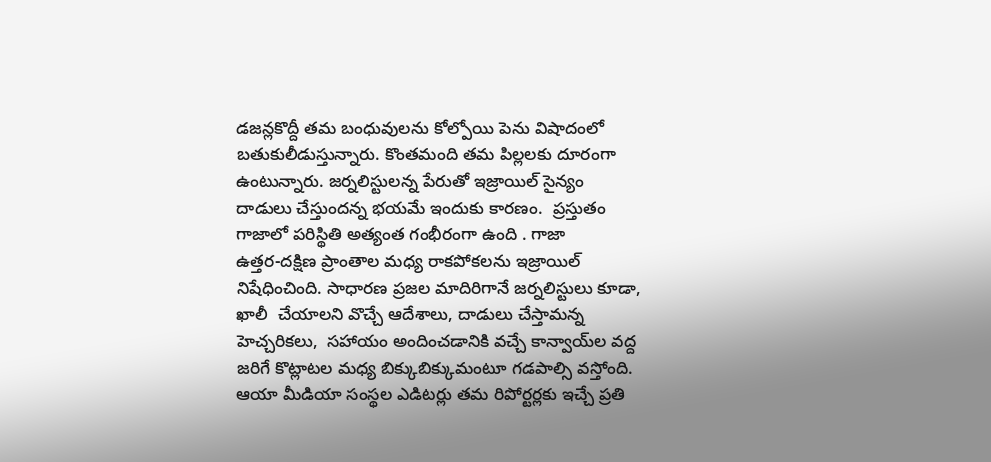డ‌జ‌న్ల‌కొద్దీ త‌మ బంధువులను కోల్పోయి పెను విషాదంలో బ‌తుకులీడుస్తున్నారు. కొంతమంది త‌మ పిల్ల‌ల‌కు దూరంగా ఉంటున్నారు. జ‌ర్న‌లిస్టుల‌న్న పేరుతో ఇజ్రాయిల్ సైన్యం  దాడులు చేస్తుంద‌న్న భ‌య‌మే ఇందుకు కార‌ణం.  ప్రస్తుతం గాజాలో ప‌రిస్థితి అత్యంత గంభీరంగా ఉంది . గాజా ఉత్త‌ర‌-ద‌క్షిణ ప్రాంతాల మ‌ధ్య రాక‌పోక‌ల‌ను ఇజ్రాయిల్ నిషేధించింది. సాధార‌ణ ప్ర‌జ‌ల మాదిరిగానే జ‌ర్న‌లిస్టులు కూడా, ఖాలీ  చేయాల‌ని వొచ్చే ఆదేశాలు, దాడులు చేస్తామ‌న్న హెచ్చ‌రిక‌లు,  స‌హాయం అందించ‌డానికి వ‌చ్చే కాన్వాయ్‌ల వద్ద జ‌రిగే కొట్లాట‌ల మ‌ధ్య బిక్కుబిక్కుమంటూ గ‌డ‌పాల్సి వ‌స్తోంది. ఆయా మీడియా సంస్థ‌ల ఎడిట‌ర్లు త‌మ రిపోర్ట‌ర్ల‌కు ఇచ్చే ప్ర‌తి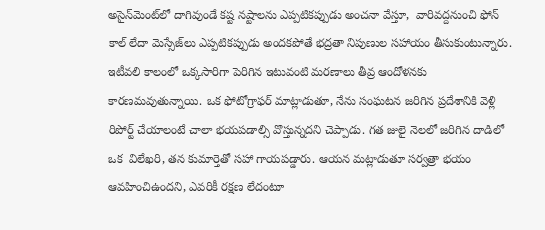అసైన్‌మెంట్‌లో దాగివుండే క‌ష్ట న‌ష్టాల‌ను ఎప్ప‌టిక‌ప్పుడు అంచ‌నా వేస్తూ,  వారివ‌ద్ద‌నుంచి ఫోన్ కాల్ లేదా మెస్సేజ్‌లు ఎప్ప‌టిక‌ప్పుడు అంద‌క‌పోతే భ‌ద్ర‌తా నిపుణుల స‌హాయం తీసుకుంటున్నారు. ఇటీవ‌లి కాలంలో ఒక్క‌సారిగా పెరిగిన ఇటువంటి మ‌ర‌ణాలు తీవ్ర ఆందోళ‌న‌కు కార‌ణ‌మ‌వుతున్నాయి. ఒక ఫోటోగ్రాఫ‌ర్ మాట్లాడుతూ, నేను సంఘ‌ట‌న జ‌రిగిన ప్ర‌దేశానికి వెళ్లి రిపోర్ట్ చేయాలంటే చాలా భ‌యప‌డాల్సి వొస్తున్న‌ద‌ని చెప్పాడు. గ‌త జులై నెల‌లో జ‌రిగిన దాడిలో ఒక  విలేఖరి, త‌న కుమార్తెతో స‌హా గాయ‌ప‌డ్డారు. ఆయ‌న మ‌ట్లాడుతూ స‌ర్వ‌త్రా భ‌యం ఆవ‌హించిఉంద‌ని, ఎవ‌రికీ ర‌క్ష‌ణ లేదంటూ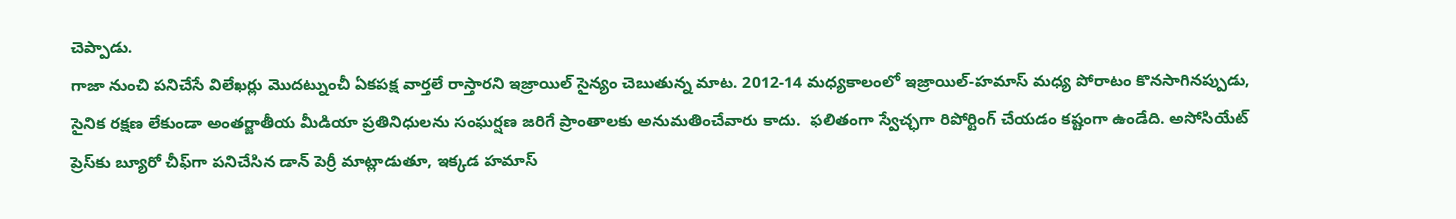చెప్పాడు.
గాజా నుంచి ప‌నిచేసే విలేఖర్లు మొద‌ట్నుంచీ ఏక‌ప‌క్ష వార్త‌లే రాస్తార‌ని ఇజ్రాయిల్ సైన్యం చెబుతున్న మాట‌. 2012-14 మ‌ధ్య‌కాలంలో ఇజ్రాయిల్‌-హ‌మాస్ మ‌ధ్య పోరాటం కొన‌సాగిన‌ప్పుడు, సైనిక ర‌క్ష‌ణ లేకుండా అంత‌ర్జాతీయ మీడియా ప్ర‌తినిధుల‌ను సంఘ‌ర్ష‌ణ జ‌రిగే ప్రాంతాల‌కు అనుమ‌తించేవారు కాదు.  ఫ‌లితంగా స్వేచ్ఛ‌గా రిపోర్టింగ్ చేయ‌డం క‌ష్టంగా ఉండేది. అసోసియేట్ ప్రెస్‌కు బ్యూరో చీఫ్‌గా ప‌నిచేసిన డాన్ పెర్రీ మాట్లాడుతూ, ఇక్క‌డ హ‌మాస్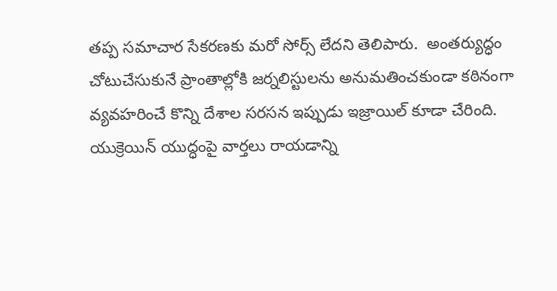త‌ప్ప స‌మాచార సేక‌ర‌ణ‌కు మ‌రో సోర్స్ లేద‌ని తెలిపారు.  అంత‌ర్యుద్ధం చోటుచేసుకునే ప్రాంతాల్లోకి జ‌ర్న‌లిస్టుల‌ను అనుమ‌తించ‌కుండా క‌ఠినంగా వ్య‌వ‌హ‌రించే కొన్ని దేశాల స‌ర‌స‌న ఇప్పుడు ఇజ్రాయిల్ కూడా చేరింది.  యుక్రెయిన్ యుద్ధంపై వార్త‌లు రాయ‌డాన్ని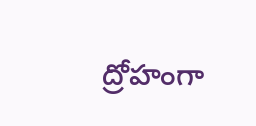ద్రోహంగా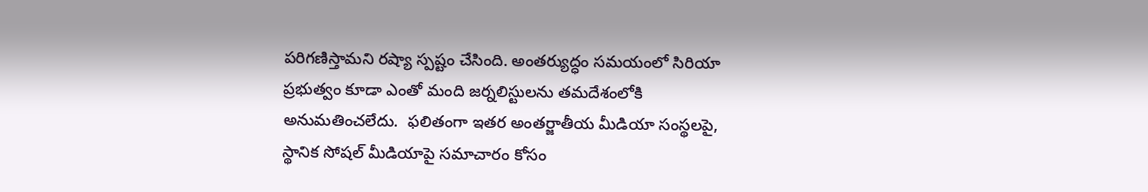ప‌రిగ‌ణిస్తామ‌ని ర‌ష్యా స్ప‌ష్టం చేసింది. అంత‌ర్యుద్ధం స‌మ‌యంలో సిరియా ప్ర‌భుత్వం కూడా ఎంతో మంది జ‌ర్న‌లిస్టుల‌ను త‌మ‌దేశంలోకి అనుమ‌తించ‌లేదు.  ఫ‌లితంగా ఇత‌ర అంత‌ర్జాతీయ మీడియా సంస్థ‌ల‌పై, స్థానిక సోష‌ల్ మీడియాపై స‌మాచారం కోసం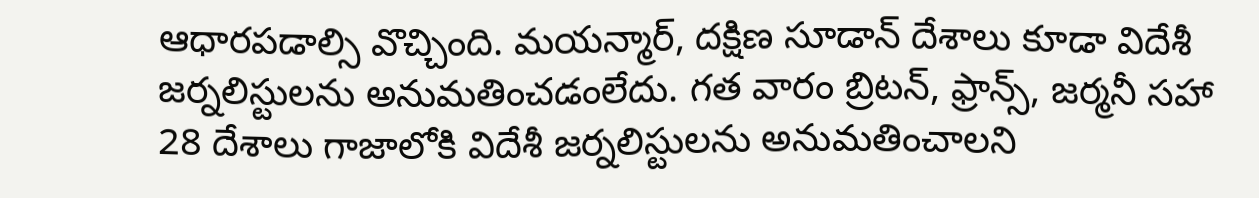ఆధార‌ప‌డాల్సి వొచ్చింది. మ‌య‌న్మార్‌, ద‌క్షిణ సూడాన్ దేశాలు కూడా విదేశీ జ‌ర్న‌లిస్టుల‌ను అనుమ‌తించ‌డంలేదు. గ‌త వారం బ్రిట‌న్‌, ఫ్రాన్స్, జ‌ర్మ‌నీ స‌హా 28 దేశాలు గాజాలోకి విదేశీ జ‌ర్న‌లిస్టుల‌ను అనుమ‌తించాల‌ని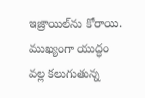ఇజ్రాయిల్‌ను కోరాయి. ముఖ్యంగా యుద్ధం వ‌ల్ల క‌లుగుతున్న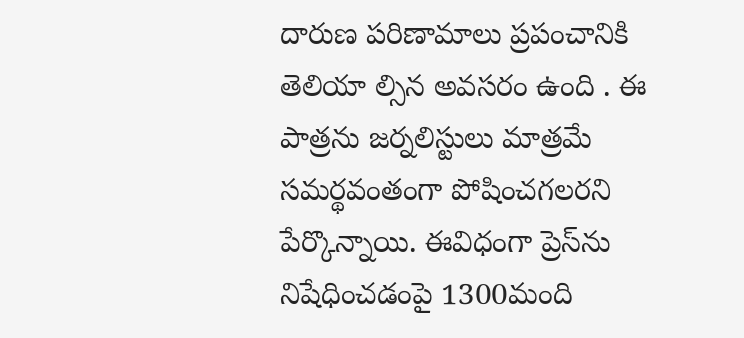దారుణ ప‌రిణామాలు ప్ర‌పంచానికి తెలియా ల్సిన అవ‌స‌రం ఉంది . ఈ పాత్ర‌ను జ‌ర్న‌లిస్టులు మాత్ర‌మే స‌మ‌ర్థ‌వంతంగా పోషించ‌గ‌ల‌ర‌ని పేర్కొన్నాయి. ఈవిధంగా ప్రెస్‌ను నిషేధించ‌డంపై 1300మంది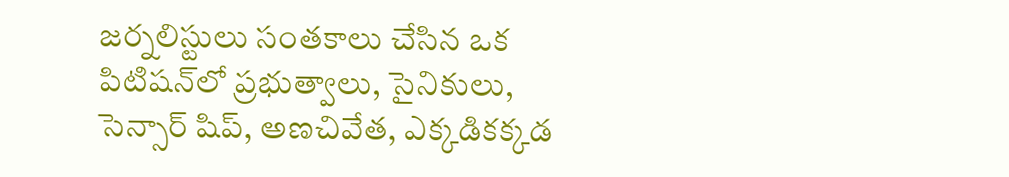జ‌ర్న‌లిస్టులు సంత‌కాలు చేసిన ఒక పిటిష‌న్‌లో ప్ర‌భుత్వాలు, సైనికులు, సెన్సార్ షిప్‌, అణ‌చివేత‌, ఎక్క‌డిక‌క్క‌డ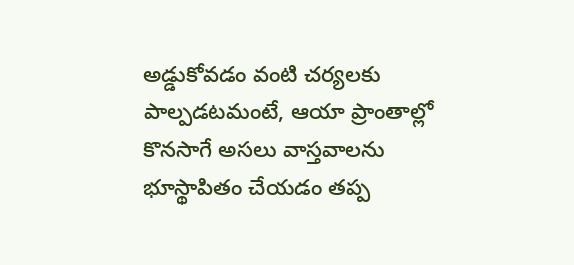అడ్డుకోవ‌డం వంటి చ‌ర్య‌లకు పాల్ప‌డ‌ట‌మంటే, ఆయా ప్రాంతాల్లో కొన‌సాగే అస‌లు వాస్త‌వాల‌ను భూస్థాపితం చేయ‌డం త‌ప్ప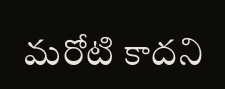మ‌రోటి కాద‌ని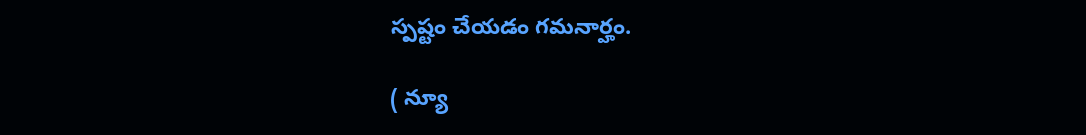స్ప‌ష్టం చేయ‌డం గ‌మ‌నార్హం.

( న్యూ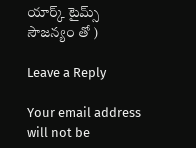యార్క్ టైమ్స్ సౌజన్యం తో )

Leave a Reply

Your email address will not be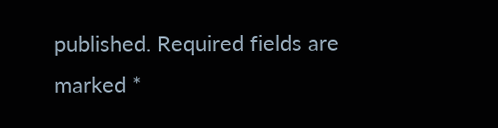published. Required fields are marked *